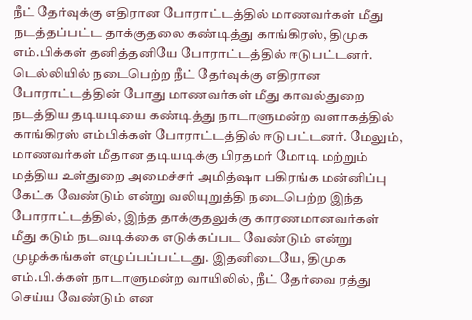நீட் தேர்வுக்கு எதிரான போராட்டத்தில் மாணவர்கள் மீது நடத்தப்பட்ட தாக்குதலை கண்டித்து காங்கிரஸ், திமுக எம்.பிக்கள் தனித்தனியே போராட்டத்தில் ஈடுபட்டனர்.
டெல்லியில் நடைபெற்ற நீட் தேர்வுக்கு எதிரான போராட்டத்தின் போது மாணவர்கள் மீது காவல்துறை நடத்திய தடியடியை கண்டித்து நாடாளுமன்ற வளாகத்தில் காங்கிரஸ் எம்பிக்கள் போராட்டத்தில் ஈடுபட்டனர். மேலும், மாணவர்கள் மீதான தடியடிக்கு பிரதமர் மோடி மற்றும் மத்திய உள்துறை அமைச்சர் அமித்ஷா பகிரங்க மன்னிப்பு கேட்க வேண்டும் என்று வலியுறுத்தி நடைபெற்ற இந்த போராட்டத்தில், இந்த தாக்குதலுக்கு காரணமானவர்கள் மீது கடும் நடவடிக்கை எடுக்கப்பட வேண்டும் என்று முழக்கங்கள் எழுப்பப்பட்டது. இதனிடையே, திமுக எம்.பி.க்கள் நாடாளுமன்ற வாயிலில், நீட் தேர்வை ரத்து செய்ய வேண்டும் என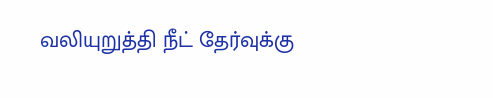வலியுறுத்தி நீட் தேர்வுக்கு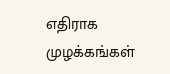எதிராக முழக்கங்கள்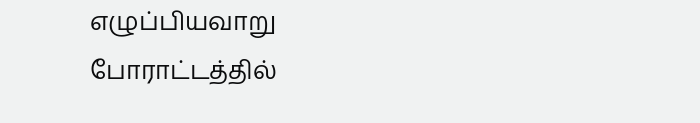எழுப்பியவாறு போராட்டத்தில்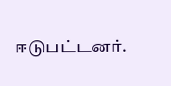ஈடுபட்டனர்.